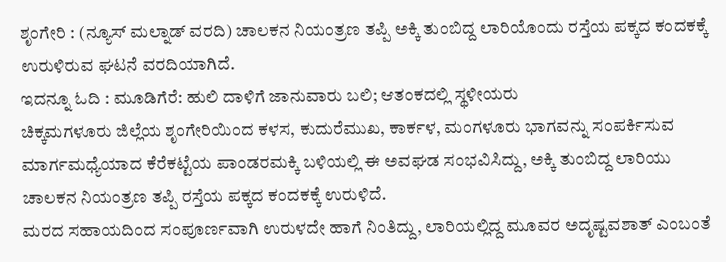ಶೃಂಗೇರಿ : (ನ್ಯೂಸ್ ಮಲ್ನಾಡ್ ವರದಿ) ಚಾಲಕನ ನಿಯಂತ್ರಣ ತಪ್ಪಿ ಅಕ್ಕಿ ತುಂಬಿದ್ದ ಲಾರಿಯೊಂದು ರಸ್ತೆಯ ಪಕ್ಕದ ಕಂದಕಕ್ಕೆ ಉರುಳಿರುವ ಘಟನೆ ವರದಿಯಾಗಿದೆ.
ಇದನ್ನೂ ಓದಿ : ಮೂಡಿಗೆರೆ: ಹುಲಿ ದಾಳಿಗೆ ಜಾನುವಾರು ಬಲಿ; ಆತಂಕದಲ್ಲಿ ಸ್ಥಳೀಯರು
ಚಿಕ್ಕಮಗಳೂರು ಜಿಲ್ಲೆಯ ಶೃಂಗೇರಿಯಿಂದ ಕಳಸ, ಕುದುರೆಮುಖ, ಕಾರ್ಕಳ, ಮಂಗಳೂರು ಭಾಗವನ್ನು ಸಂಪರ್ಕಿಸುವ ಮಾರ್ಗಮಧ್ಯೆಯಾದ ಕೆರೆಕಟ್ಟೆಯ ಪಾಂಡರಮಕ್ಕಿ ಬಳಿಯಲ್ಲಿ ಈ ಅವಘಡ ಸಂಭವಿಸಿದ್ದು, ಅಕ್ಕಿ ತುಂಬಿದ್ದ ಲಾರಿಯು ಚಾಲಕನ ನಿಯಂತ್ರಣ ತಪ್ಪಿ ರಸ್ತೆಯ ಪಕ್ಕದ ಕಂದಕಕ್ಕೆ ಉರುಳಿದೆ.
ಮರದ ಸಹಾಯದಿಂದ ಸಂಪೂರ್ಣವಾಗಿ ಉರುಳದೇ ಹಾಗೆ ನಿಂತಿದ್ದು, ಲಾರಿಯಲ್ಲಿದ್ದ ಮೂವರ ಅದೃಷ್ಟವಶಾತ್ ಎಂಬಂತೆ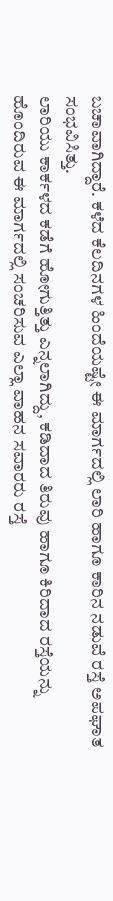ಬಚಾವಾಗಿದ್ದಾರೆ. ಕಳೆದ ಕೆಲದಿನಗಳ ಹಿಂದೆಯಷ್ಟೇ ಈ ಮಾರ್ಗದಲ್ಲಿ ಲಾರಿ ಹಾಗೂ ಕಾರಿನ ನಡುವೆ ರಸ್ತೆ ಅಪಘಾತ ಸಂಭವಿಸಿತ್ತು.
ಲಾರಿಯು ಕಾರ್ಕಳದ ಕಡೆಗೆ ಹೋಗುತ್ತಿತ್ತು ಎನ್ನಲಾಗಿದ್ದು, ಕಡಿದಾದ ತಿರುವು ಹಾಗೂ ಕಿರಿದಾದ ರಸ್ತೆಯನ್ನು ಹೊಂದಿರುವ ಈ ಮಾರ್ಗದಲ್ಲಿ ಸಂಚರಿಸುವ ಎಲ್ಲಾ ವಾಹನ ಸವಾರರು ರಸ್ತೆ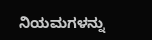ನಿಯಮಗಳನ್ನು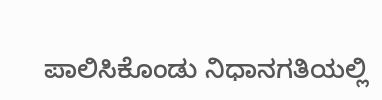ಪಾಲಿಸಿಕೊಂಡು ನಿಧಾನಗತಿಯಲ್ಲಿ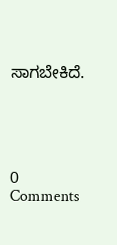ಸಾಗಬೇಕಿದೆ.





0 Comments